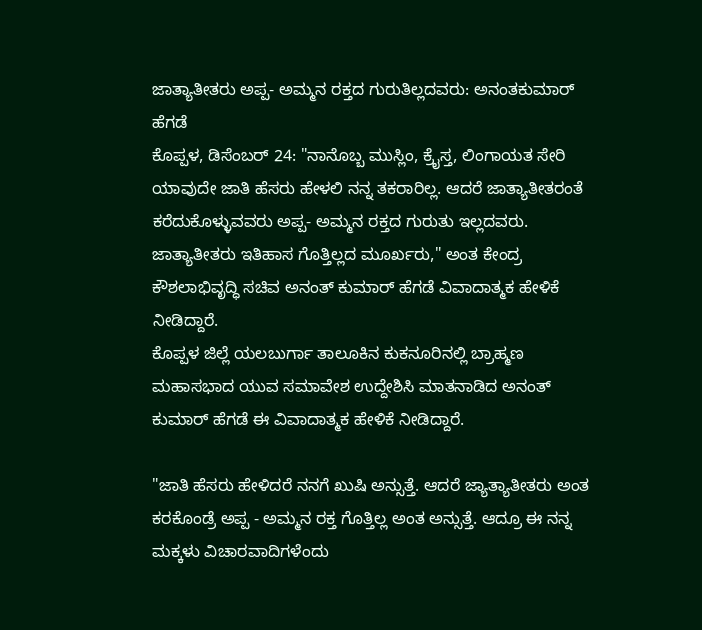ಜಾತ್ಯಾತೀತರು ಅಪ್ಪ- ಅಮ್ಮನ ರಕ್ತದ ಗುರುತಿಲ್ಲದವರು: ಅನಂತಕುಮಾರ್ ಹೆಗಡೆ
ಕೊಪ್ಪಳ, ಡಿಸೆಂಬರ್ 24: "ನಾನೊಬ್ಬ ಮುಸ್ಲಿಂ, ಕ್ರೈಸ್ತ, ಲಿಂಗಾಯತ ಸೇರಿ ಯಾವುದೇ ಜಾತಿ ಹೆಸರು ಹೇಳಲಿ ನನ್ನ ತಕರಾರಿಲ್ಲ. ಆದರೆ ಜಾತ್ಯಾತೀತರಂತೆ ಕರೆದುಕೊಳ್ಳುವವರು ಅಪ್ಪ- ಅಮ್ಮನ ರಕ್ತದ ಗುರುತು ಇಲ್ಲದವರು. ಜಾತ್ಯಾತೀತರು ಇತಿಹಾಸ ಗೊತ್ತಿಲ್ಲದ ಮೂರ್ಖರು," ಅಂತ ಕೇಂದ್ರ ಕೌಶಲಾಭಿವೃದ್ಧಿ ಸಚಿವ ಅನಂತ್ ಕುಮಾರ್ ಹೆಗಡೆ ವಿವಾದಾತ್ಮಕ ಹೇಳಿಕೆ ನೀಡಿದ್ದಾರೆ.
ಕೊಪ್ಪಳ ಜಿಲ್ಲೆ ಯಲಬುರ್ಗಾ ತಾಲೂಕಿನ ಕುಕನೂರಿನಲ್ಲಿ ಬ್ರಾಹ್ಮಣ ಮಹಾಸಭಾದ ಯುವ ಸಮಾವೇಶ ಉದ್ದೇಶಿಸಿ ಮಾತನಾಡಿದ ಅನಂತ್ ಕುಮಾರ್ ಹೆಗಡೆ ಈ ವಿವಾದಾತ್ಮಕ ಹೇಳಿಕೆ ನೀಡಿದ್ದಾರೆ.

"ಜಾತಿ ಹೆಸರು ಹೇಳಿದರೆ ನನಗೆ ಖುಷಿ ಅನ್ಸುತ್ತೆ. ಆದರೆ ಜ್ಯಾತ್ಯಾತೀತರು ಅಂತ ಕರಕೊಂಡ್ರೆ ಅಪ್ಪ - ಅಮ್ಮನ ರಕ್ತ ಗೊತ್ತಿಲ್ಲ ಅಂತ ಅನ್ಸುತ್ತೆ. ಆದ್ರೂ ಈ ನನ್ನ ಮಕ್ಕಳು ವಿಚಾರವಾದಿಗಳೆಂದು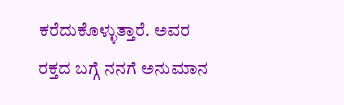ಕರೆದುಕೊಳ್ಳುತ್ತಾರೆ. ಅವರ ರಕ್ತದ ಬಗ್ಗೆ ನನಗೆ ಅನುಮಾನ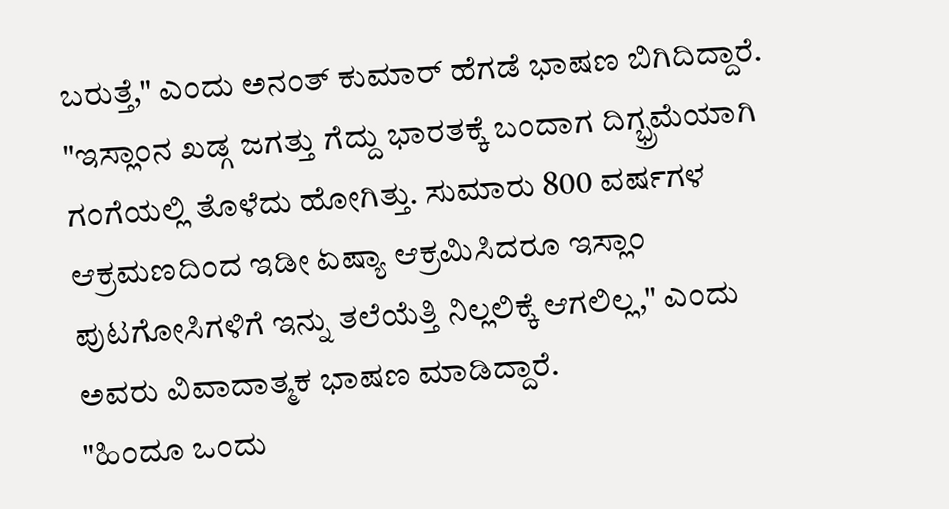ಬರುತ್ತೆ," ಎಂದು ಅನಂತ್ ಕುಮಾರ್ ಹೆಗಡೆ ಭಾಷಣ ಬಿಗಿದಿದ್ದಾರೆ.
"ಇಸ್ಲಾಂನ ಖಡ್ಗ ಜಗತ್ತು ಗೆದ್ದು ಭಾರತಕ್ಕೆ ಬಂದಾಗ ದಿಗ್ಭ್ರಮೆಯಾಗಿ ಗಂಗೆಯಲ್ಲಿ ತೊಳೆದು ಹೋಗಿತ್ತು. ಸುಮಾರು 800 ವರ್ಷಗಳ ಆಕ್ರಮಣದಿಂದ ಇಡೀ ಏಷ್ಯಾ ಆಕ್ರಮಿಸಿದರೂ ಇಸ್ಲಾಂ ಪುಟಗೋಸಿಗಳಿಗೆ ಇನ್ನು ತಲೆಯೆತ್ತಿ ನಿಲ್ಲಲಿಕ್ಕೆ ಆಗಲಿಲ್ಲ," ಎಂದು ಅವರು ವಿವಾದಾತ್ಮಕ ಭಾಷಣ ಮಾಡಿದ್ದಾರೆ.
"ಹಿಂದೂ ಒಂದು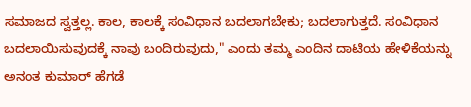ಸಮಾಜದ ಸ್ವತ್ತಲ್ಲ. ಕಾಲ, ಕಾಲಕ್ಕೆ ಸಂವಿಧಾನ ಬದಲಾಗಬೇಕು; ಬದಲಾಗುತ್ತದೆ. ಸಂವಿಧಾನ ಬದಲಾಯಿಸುವುದಕ್ಕೆ ನಾವು ಬಂದಿರುವುದು," ಎಂದು ತಮ್ಮ ಎಂದಿನ ದಾಟಿಯ ಹೇಳಿಕೆಯನ್ನು ಅನಂತ ಕುಮಾರ್ ಹೆಗಡೆ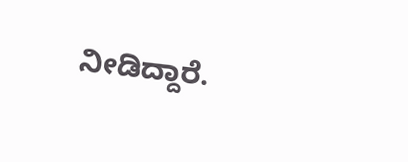ನೀಡಿದ್ದಾರೆ.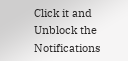Click it and Unblock the Notifications